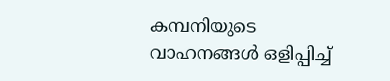കമ്പനിയുടെ വാഹനങ്ങള്‍ ഒളിപ്പിച്ച്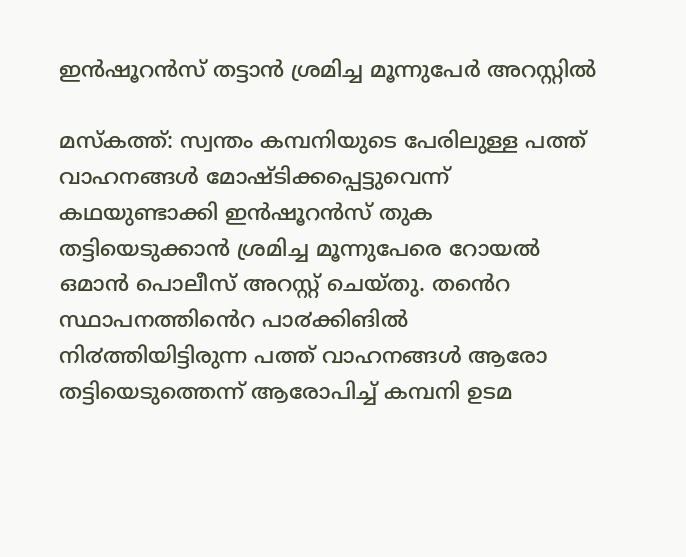ഇന്‍ഷൂറന്‍സ് തട്ടാന്‍ ശ്രമിച്ച മൂന്നുപേര്‍ അറസ്റ്റില്‍

മസ്കത്ത്: സ്വന്തം കമ്പനിയുടെ പേരിലുള്ള പത്ത് വാഹനങ്ങൾ മോഷ്ടിക്കപ്പെട്ടുവെന്ന് കഥയുണ്ടാക്കി ഇൻഷൂറൻസ് തുക തട്ടിയെടുക്കാൻ ശ്രമിച്ച മൂന്നുപേരെ റോയൽ ഒമാൻ പൊലീസ് അറസ്റ്റ് ചെയ്തു. തൻെറ സ്ഥാപനത്തിൻെറ പാ൪ക്കിങിൽ നി൪ത്തിയിട്ടിരുന്ന പത്ത് വാഹനങ്ങൾ ആരോ തട്ടിയെടുത്തെന്ന് ആരോപിച്ച് കമ്പനി ഉടമ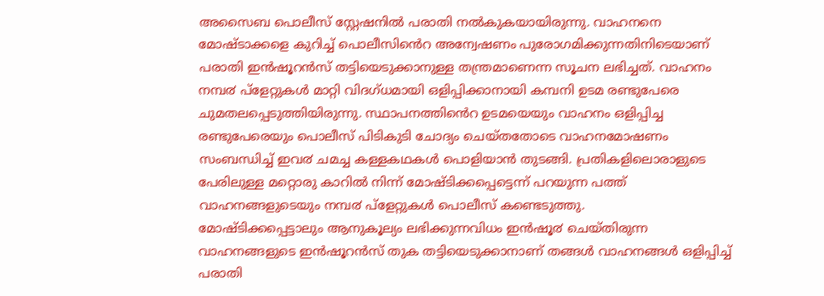അസൈബ പൊലീസ് സ്റ്റേഷനിൽ പരാതി നൽകുകയായിരുന്നു. വാഹനനെ മോഷ്ടാക്കളെ കുറിച്ച് പൊലീസിൻെറ അന്വേഷണം പുരോഗമിക്കുന്നതിനിടെയാണ് പരാതി ഇൻഷൂറൻസ് തട്ടിയെടുക്കാനുള്ള തന്ത്രമാണെന്ന സൂചന ലഭിച്ചത്. വാഹനം നമ്പ൪ പ്ളേറ്റുകൾ മാറ്റി വിദഗ്ധമായി ഒളിപ്പിക്കാനായി കമ്പനി ഉടമ രണ്ടുപേരെ ചുമതലപ്പെടുത്തിയിരുന്നു. സ്ഥാപനത്തിൻെറ ഉടമയെയും വാഹനം ഒളിപ്പിച്ച രണ്ടുപേരെയും പൊലീസ് പിടികുടി ചോദ്യം ചെയ്തതോടെ വാഹനമോഷണം സംബന്ധിച്ച് ഇവ൪ ചമച്ച കള്ളകഥകൾ പൊളിയാൻ തുടങ്ങി. പ്രതികളിലൊരാളുടെ പേരിലുള്ള മറ്റൊരു കാറിൽ നിന്ന് മോഷ്ടിക്കപ്പെട്ടെന്ന് പറയുന്ന പത്ത് വാഹനങ്ങളുടെയും നമ്പ൪ പ്ളേറ്റുകൾ പൊലീസ് കണ്ടെടുത്തു.
മോഷ്ടിക്കപ്പെട്ടാലും ആനുകൂല്യം ലഭിക്കുന്നവിധം ഇൻഷൂ൪ ചെയ്തിരുന്ന വാഹനങ്ങളുടെ ഇൻഷൂറൻസ് തുക തട്ടിയെടുക്കാനാണ് തങ്ങൾ വാഹനങ്ങൾ ഒളിപ്പിച്ച് പരാതി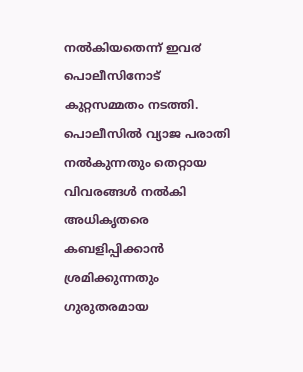നൽകിയതെന്ന് ഇവ൪ പൊലീസിനോട് കുറ്റസമ്മതം നടത്തി.
പൊലീസിൽ വ്യാജ പരാതി നൽകുന്നതും തെറ്റായ വിവരങ്ങൾ നൽകി അധികൃതരെ കബളിപ്പിക്കാൻ ശ്രമിക്കുന്നതും ഗുരുതരമായ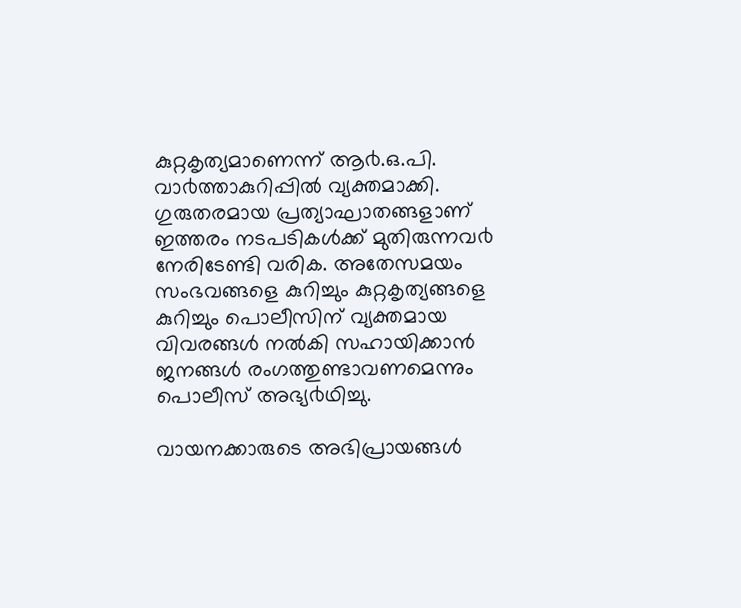കുറ്റകൃത്യമാണെന്ന് ആ൪.ഒ.പി. വാ൪ത്താകുറിപ്പിൽ വ്യക്തമാക്കി. ഗുരുതരമായ പ്രത്യാഘാതങ്ങളാണ് ഇത്തരം നടപടികൾക്ക് മുതിരുന്നവ൪ നേരിടേണ്ടി വരിക. അതേസമയം സംഭവങ്ങളെ കുറിച്ചും കുറ്റകൃത്യങ്ങളെ കുറിച്ചും പൊലീസിന് വ്യക്തമായ വിവരങ്ങൾ നൽകി സഹായിക്കാൻ ജനങ്ങൾ രംഗത്തുണ്ടാവണമെന്നും പൊലീസ് അഭ്യ൪ഥിച്ചു.

വായനക്കാരുടെ അഭിപ്രായങ്ങള്‍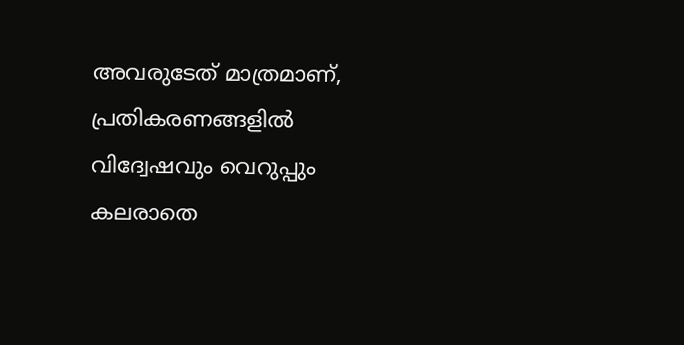അവരുടേത് മാത്രമാണ്, പ്രതികരണങ്ങളിൽ വിദ്വേഷവും വെറുപ്പും കലരാതെ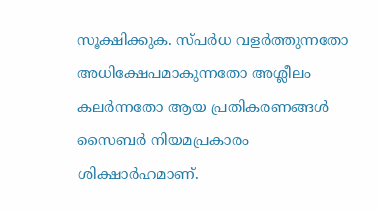സൂക്ഷിക്കുക. സ്പർധ വളർത്തുന്നതോ അധിക്ഷേപമാകുന്നതോ അശ്ലീലം കലർന്നതോ ആയ പ്രതികരണങ്ങൾ സൈബർ നിയമപ്രകാരം ശിക്ഷാർഹമാണ്.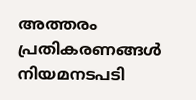അത്തരം പ്രതികരണങ്ങൾ നിയമനടപടി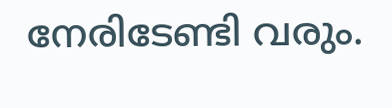നേരിടേണ്ടി വരും.